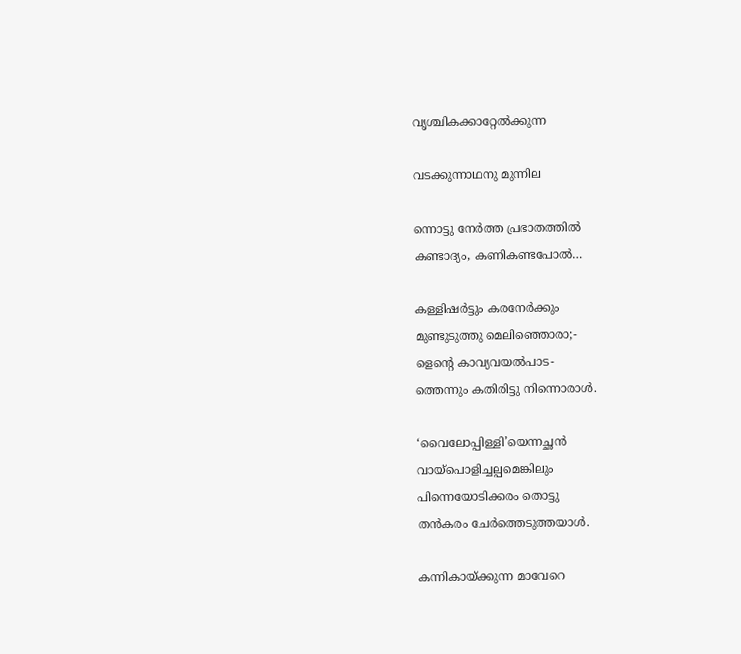വൃശ്ചികക്കാറ്റേല്‍ക്കുന്ന

വടക്കുന്നാഥനു മുന്നില

ന്നൊട്ടു നേര്‍ത്ത പ്രഭാതത്തില്‍
കണ്ടാദ്യം, കണികണ്ടപോല്‍…

കള്ളിഷര്‍ട്ടും കരനേര്‍ക്കും
മുണ്ടുടുത്തു മെലിഞ്ഞൊരാ;-
ളെന്‍റെ കാവ്യവയല്‍പാട-
ത്തെന്നും കതിരിട്ടു നിന്നൊരാള്‍.

‘വൈലോപ്പിള്ളി’യെന്നച്ഛന്‍
വായ്പൊളിച്ചല്പമെങ്കിലും
പിന്നെയോടിക്കരം തൊട്ടു
തന്‍കരം ചേര്‍ത്തെടുത്തയാള്‍.

കന്നികായ്ക്കുന്ന മാവേറെ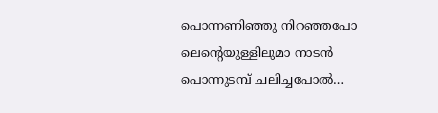പൊന്നണിഞ്ഞു നിറഞ്ഞപോ
ലെന്‍റെയുള്ളിലുമാ നാടന്‍
പൊന്നുടമ്പ് ചലിച്ചപോല്‍…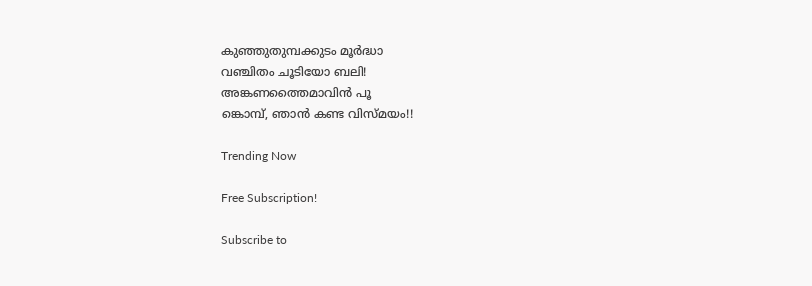കുഞ്ഞുതുമ്പക്കുടം മൂര്‍ദ്ധാ
വഞ്ചിതം ചൂടിയോ ബലി!
അങ്കണത്തൈമാവിന്‍ പൂ
ങ്കൊമ്പ്, ഞാന്‍ കണ്ട വിസ്മയം!!

Trending Now

Free Subscription!

Subscribe to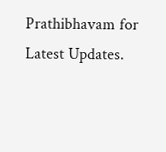Prathibhavam for Latest Updates.